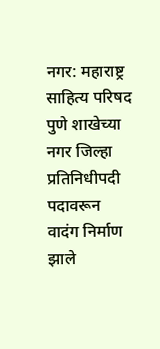नगर: महाराष्ट्र साहित्य परिषद पुणे शाखेच्या नगर जिल्हा प्रतिनिधीपदी पदावरून वादंग निर्माण झाले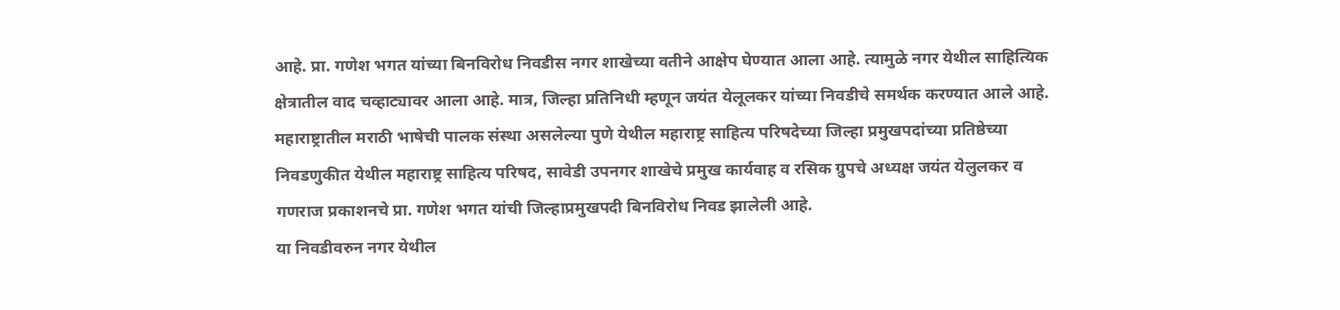आहे. प्रा. गणेश भगत यांच्या बिनविरोध निवडीस नगर शाखेच्या वतीने आक्षेप घेण्यात आला आहे. त्यामुळे नगर येथील साहित्यिक क्षेत्रातील वाद चव्हाट्यावर आला आहे. मात्र, जिल्हा प्रतिनिधी म्हणून जयंत येलूलकर यांच्या निवडीचे समर्थक करण्यात आले आहे.
महाराष्ट्रातील मराठी भाषेची पालक संस्था असलेल्या पुणे येथील महाराष्ट्र साहित्य परिषदेच्या जिल्हा प्रमुखपदांच्या प्रतिष्ठेच्या निवडणुकीत येथील महाराष्ट्र साहित्य परिषद, सावेडी उपनगर शाखेचे प्रमुख कार्यवाह व रसिक ग्रुपचे अध्यक्ष जयंत येलुलकर व गणराज प्रकाशनचे प्रा. गणेश भगत यांची जिल्हाप्रमुखपदी बिनविरोध निवड झालेली आहे.
या निवडीवरुन नगर येथील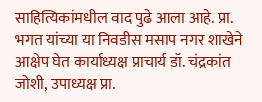साहित्यिकांमधील वाद पुढे आला आहे. प्रा. भगत यांच्या या निवडीस मसाप नगर शाखेने आक्षेप घेत कार्याध्यक्ष प्राचार्य डॉ. चंद्रकांत जोशी, उपाध्यक्ष प्रा.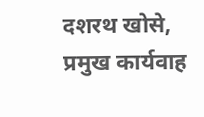दशरथ खोसे, प्रमुख कार्यवाह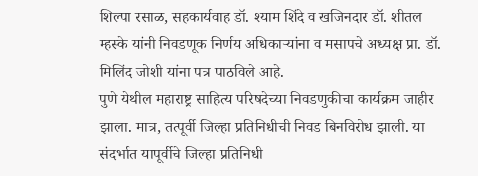शिल्पा रसाळ, सहकार्यवाह डॉ. श्याम शिंदे व खजिनदार डॉ. शीतल म्हस्के यांनी निवडणूक निर्णय अधिकाऱ्यांना व मसापचे अध्यक्ष प्रा. डॉ. मिलिंद जोशी यांना पत्र पाठविले आहे.
पुणे येथील महाराष्ट्र साहित्य परिषदेच्या निवडणुकीचा कार्यक्रम जाहीर झाला. मात्र, तत्पूर्वी जिल्हा प्रतिनिधीची निवड बिनविरोध झाली. या संदर्भात यापूर्वीचे जिल्हा प्रतिनिधी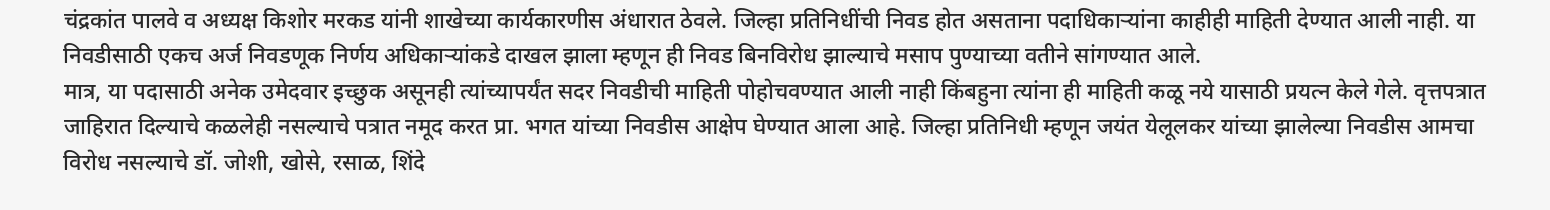चंद्रकांत पालवे व अध्यक्ष किशोर मरकड यांनी शाखेच्या कार्यकारणीस अंधारात ठेवले. जिल्हा प्रतिनिधींची निवड होत असताना पदाधिकाऱ्यांना काहीही माहिती देण्यात आली नाही. या निवडीसाठी एकच अर्ज निवडणूक निर्णय अधिकाऱ्यांकडे दाखल झाला म्हणून ही निवड बिनविरोध झाल्याचे मसाप पुण्याच्या वतीने सांगण्यात आले.
मात्र, या पदासाठी अनेक उमेदवार इच्छुक असूनही त्यांच्यापर्यंत सदर निवडीची माहिती पोहोचवण्यात आली नाही किंबहुना त्यांना ही माहिती कळू नये यासाठी प्रयत्न केले गेले. वृत्तपत्रात जाहिरात दिल्याचे कळलेही नसल्याचे पत्रात नमूद करत प्रा. भगत यांच्या निवडीस आक्षेप घेण्यात आला आहे. जिल्हा प्रतिनिधी म्हणून जयंत येलूलकर यांच्या झालेल्या निवडीस आमचा विरोध नसल्याचे डॉ. जोशी, खोसे, रसाळ, शिंदे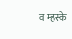व म्हस्के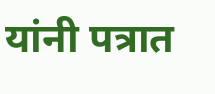यांनी पत्रात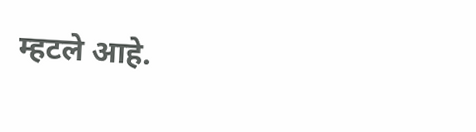म्हटले आहे.